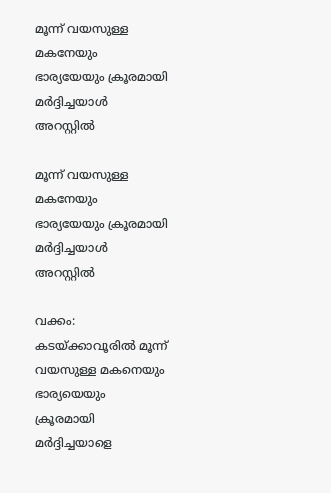മൂന്ന് വയസുള്ള മകനേയും ഭാര്യയേയും ക്രൂരമായി മർദ്ദിച്ചയാൾ അറസ്റ്റിൽ

മൂന്ന് വയസുള്ള മകനേയും ഭാര്യയേയും ക്രൂരമായി മർദ്ദിച്ചയാൾ അറസ്റ്റിൽ

വക്കം: കടയ്‌ക്കാവൂരിൽ മൂന്ന് വയസുള്ള മകനെയും ഭാര്യയെയും ക്രൂരമായി മർദ്ദിച്ചയാളെ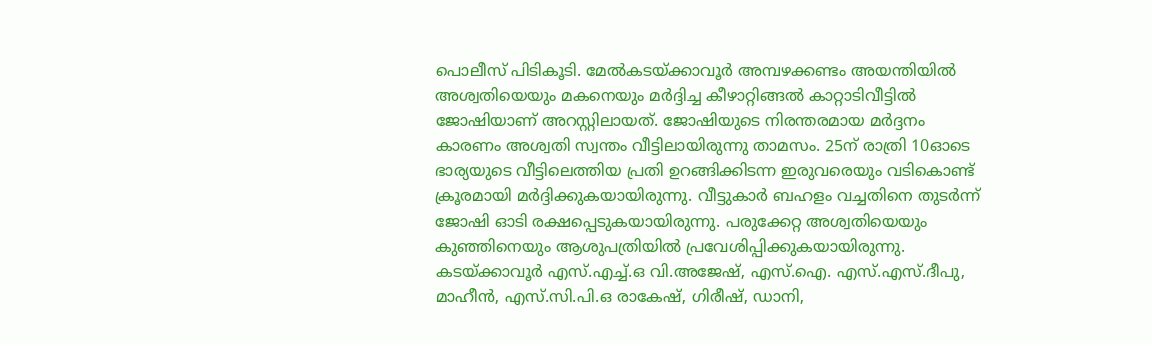പൊലീസ് പിടികൂടി. മേൽകടയ്‌ക്കാവൂർ അമ്പഴക്കണ്ടം അയന്തിയിൽ അശ്വതിയെയും മകനെയും മർദ്ദിച്ച കീഴാറ്റിങ്ങൽ കാറ്റാടിവീട്ടിൽ ജോഷിയാണ് അറസ്റ്റിലായത്. ജോഷിയുടെ നിരന്തരമായ മർദ്ദനം കാരണം അശ്വതി സ്വന്തം വീട്ടിലായിരുന്നു താമസം. 25ന് രാത്രി 10ഓടെ ഭാര്യയുടെ വീട്ടിലെത്തിയ പ്രതി ഉറങ്ങിക്കിടന്ന ഇരുവരെയും വടികൊണ്ട് ക്രൂരമായി മർദ്ദിക്കുകയായിരുന്നു. വീട്ടുകാർ ബഹളം വച്ചതിനെ തുടർന്ന് ജോഷി ഓടി രക്ഷപ്പെടുകയായിരുന്നു. പരുക്കേറ്റ അശ്വതിയെയും കുഞ്ഞിനെയും ആശുപത്രിയിൽ പ്രവേശിപ്പിക്കുകയായിരുന്നു.
കടയ്ക്കാവൂർ എസ്.എച്ച്.ഒ വി.അജേഷ്, എസ്.ഐ. എസ്.എസ്.ദീപു, മാഹീൻ, എസ്.സി.പി.ഒ രാകേഷ്, ഗിരീഷ്, ഡാനി,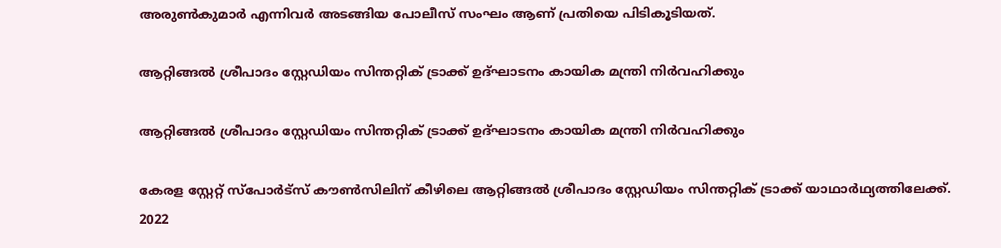അരുൺകുമാർ എന്നിവർ അടങ്ങിയ പോലീസ് സംഘം ആണ് പ്രതിയെ പിടികൂടിയത്.

ആറ്റിങ്ങൽ ശ്രീപാദം സ്റ്റേഡിയം സിന്തറ്റിക് ട്രാക്ക് ഉദ്ഘാടനം കായിക മന്ത്രി നിർവഹിക്കും

ആറ്റിങ്ങൽ ശ്രീപാദം സ്റ്റേഡിയം സിന്തറ്റിക് ട്രാക്ക് ഉദ്ഘാടനം കായിക മന്ത്രി നിർവഹിക്കും

കേരള സ്റ്റേറ്റ് സ്പോർട്സ് കൗൺസിലിന് കീഴിലെ ആറ്റിങ്ങൽ ശ്രീപാദം സ്റ്റേഡിയം സിന്തറ്റിക് ട്രാക്ക് യാഥാർഥ്യത്തിലേക്ക്. 2022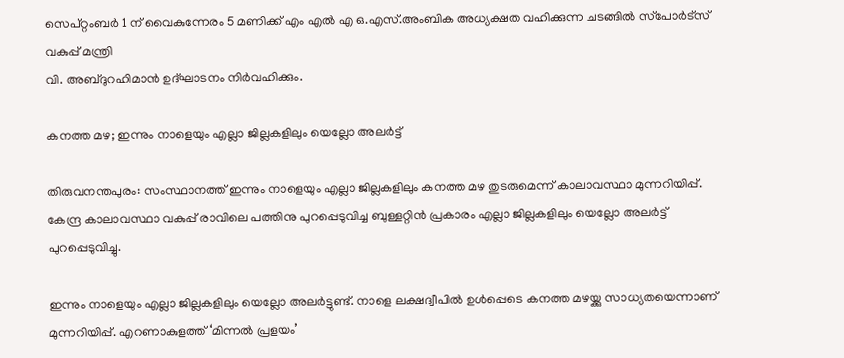സെപ്റ്റംബർ 1 ന് വൈകുന്നേരം 5 മണിക്ക് എം എൽ എ ഒ.എസ്.അംബിക അധ്യക്ഷത വഹിക്കുന്ന ചടങ്ങിൽ സ്‌പോർട്സ് വകുപ്പ് മന്ത്രി
വി. അബ്ദുറഹിമാൻ ഉദ്ഘാടനം നിർവഹിക്കും.

കനത്ത മഴ; ഇന്നും നാളെയും എല്ലാ ജില്ലകളിലും യെല്ലോ അലര്‍ട്ട്

തിരുവനന്തപുരം: സംസ്ഥാനത്ത് ഇന്നും നാളെയും എല്ലാ ജില്ലകളിലും കനത്ത മഴ തുടരുമെന്ന് കാലാവസ്ഥാ മുന്നറിയിപ്പ്. കേന്ദ്ര കാലാവസ്ഥാ വകുപ്പ് രാവിലെ പത്തിനു പുറപ്പെടുവിച്ച ബുള്ളറ്റിന്‍ പ്രകാരം എല്ലാ ജില്ലകളിലും യെല്ലോ അലര്‍ട്ട് പുറപ്പെടുവിച്ചു.

ഇന്നും നാളെയും എല്ലാ ജില്ലകളിലും യെല്ലോ അലര്‍ട്ടുണ്ട്. നാളെ ലക്ഷദ്വീപില്‍ ഉള്‍പ്പെടെ കനത്ത മഴയ്ക്കു സാധ്യതയെന്നാണ് മുന്നറിയിപ്പ്. എറണാകുളത്ത് ‘മിന്നല്‍ പ്രളയം’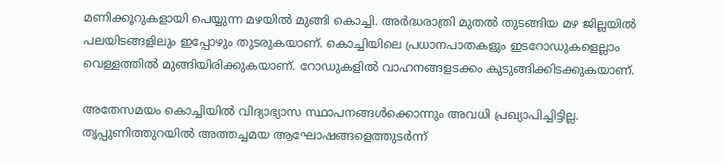മണിക്കൂറുകളായി പെയ്യുന്ന മഴയില്‍ മുങ്ങി കൊച്ചി. അര്‍ദ്ധരാത്രി മുതല്‍ തുടങ്ങിയ മഴ ജില്ലയില്‍ പലയിടങ്ങളിലും ഇപ്പോഴും തുടരുകയാണ്. കൊച്ചിയിലെ പ്രധാനപാതകളും ഇടറോഡുകളെല്ലാം വെള്ളത്തില്‍ മുങ്ങിയിരിക്കുകയാണ്. റോഡുകളില്‍ വാഹനങ്ങളടക്കം കുടുങ്ങിക്കിടക്കുകയാണ്.

അതേസമയം കൊച്ചിയില്‍ വിദ്യാഭ്യാസ സ്ഥാപനങ്ങള്‍ക്കൊന്നും അവധി പ്രഖ്യാപിച്ചിട്ടില്ല. തൃപ്പുണിത്തുറയില്‍ അത്തച്ചമയ ആഘോഷങ്ങളെത്തുടര്‍ന്ന്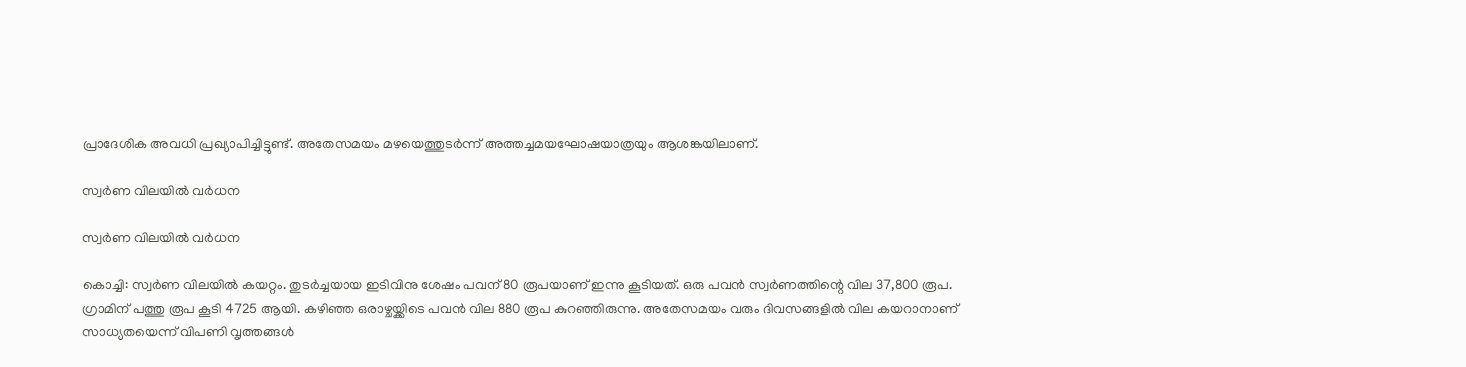പ്രാദേശിക അവധി പ്രഖ്യാപിച്ചിട്ടുണ്ട്. അതേസമയം മഴയെത്തുടര്‍ന്ന് അത്തച്ചമയഘോഷയാത്രയും ആശങ്കയിലാണ്.

സ്വര്‍ണ വിലയില്‍ വർധന

സ്വര്‍ണ വിലയില്‍ വർധന

കൊച്ചി: സ്വര്‍ണ വിലയില്‍ കയറ്റം. തുടര്‍ച്ചയായ ഇടിവിനു ശേഷം പവന് 80 രൂപയാണ് ഇന്നു കൂടിയത്. ഒരു പവന്‍ സ്വര്‍ണത്തിന്റെ വില 37,800 രൂപ. ഗ്രാമിന് പത്തു രൂപ കൂടി 4725 ആയി. കഴിഞ്ഞ ഒരാഴ്ചയ്ക്കിടെ പവന്‍ വില 880 രൂപ കുറഞ്ഞിരുന്നു. അതേസമയം വരും ദിവസങ്ങളില്‍ വില കയറാനാണ് സാധ്യതയെന്ന് വിപണി വൃത്തങ്ങള്‍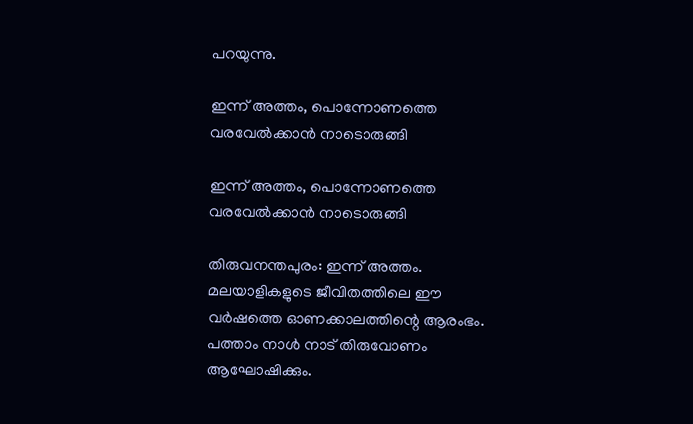പറയുന്നു.

ഇന്ന് അത്തം, പൊന്നോണത്തെ വരവേൽക്കാൻ നാടൊരുങ്ങി

ഇന്ന് അത്തം, പൊന്നോണത്തെ വരവേൽക്കാൻ നാടൊരുങ്ങി

തിരുവനന്തപുരം: ഇന്ന് അത്തം. മലയാളികളുടെ ജീവിതത്തിലെ ഈ വർഷത്തെ ഓണക്കാലത്തിന്റെ ആരംഭം. പത്താം നാൾ നാട് തിരുവോണം ആഘോഷിക്കും.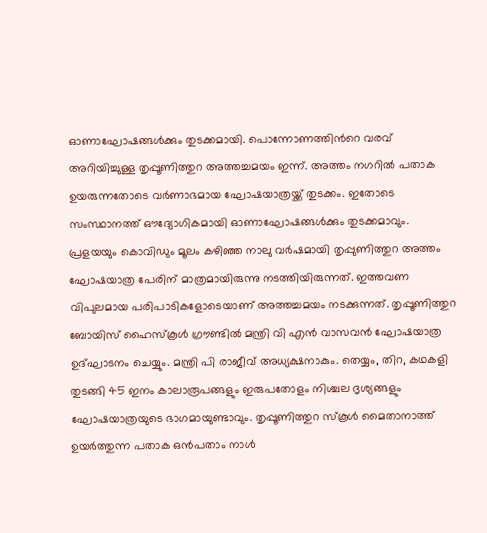ഓണാഘോഷങ്ങൾക്കും തുടക്കമായി. പൊന്നോണത്തിന്‍റെ വരവ് അറിയിച്ചുള്ള തൃപ്പൂണിത്തുറ അത്തച്ചമയം ഇന്ന്. അത്തം നഗറിൽ പതാക ഉയരുന്നതോടെ വർണാഭമായ ഘോഷയാത്രയ്ക്ക് തുടക്കം. ഇതോടെ സംസ്ഥാനത്ത് ഔദ്യോഗികമായി ഓണാഘോഷങ്ങൾക്കും തുടക്കമാവും. പ്രളയയും കൊവിഡും മൂലം കഴിഞ്ഞ നാലു വർഷമായി തൃപ്പുണിത്തുറ അത്തം ഘോഷയാത്ര പേരിന് മാത്രമായിരുന്നു നടത്തിയിരുന്നത്. ഇത്തവണ വിപുലമായ പരിപാടികളോടെയാണ് അത്തച്ചമയം നടക്കുന്നത്. തൃപ്പൂണിത്തുറ ബോയിസ് ഹൈസ്കൂൾ ഗ്രൗണ്ടിൽ മന്ത്രി വി എൻ വാസവൻ ഘോഷയാത്ര ഉദ്ഘാടനം ചെയ്യും. മന്ത്രി പി രാജീവ് അധ്യക്ഷനാകും. തെയ്യം, തിറ, കഥകളി തുടങ്ങി 45 ഇനം കാലാരൂപങ്ങളും ഇരുപതോളം നിശ്ചല ദൃശ്യങ്ങളും ഘോഷയാത്രയുടെ ഭാഗമായുണ്ടാവും. തൃപ്പൂണിത്തുറ സ്കൂൾ മൈതാനാത്ത് ഉയർത്തുന്ന പതാക ഒൻപതാം നാൾ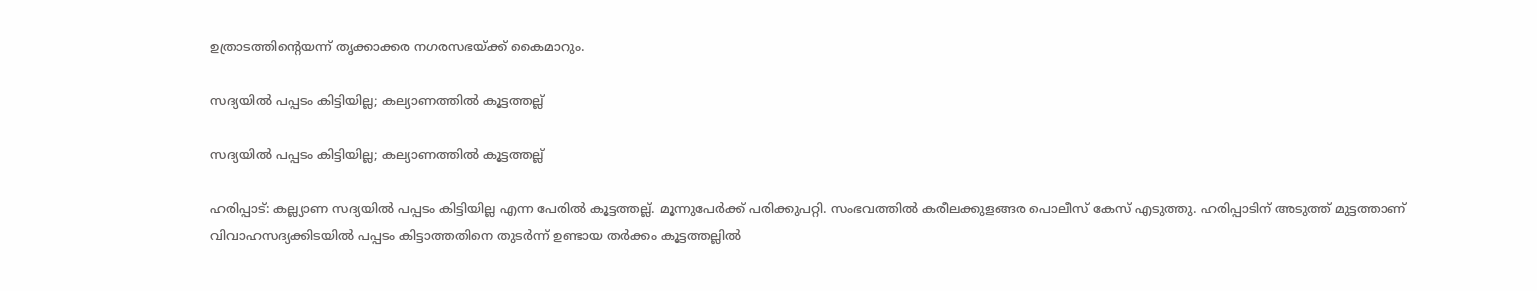ഉത്രാടത്തിന്‍റെയന്ന് തൃക്കാക്കര നഗരസഭയ്ക്ക് കൈമാറും.

സദ്യയില്‍ പപ്പടം കിട്ടിയില്ല; കല്യാണത്തിൽ കൂട്ടത്തല്ല്

സദ്യയില്‍ പപ്പടം കിട്ടിയില്ല; കല്യാണത്തിൽ കൂട്ടത്തല്ല്

ഹരിപ്പാട്: കല്ല്യാണ സദ്യയില്‍ പപ്പടം കിട്ടിയില്ല എന്ന പേരില്‍ കൂട്ടത്തല്ല്. മൂന്നുപേര്‍ക്ക് പരിക്കുപറ്റി. സംഭവത്തില്‍ കരീലക്കുളങ്ങര പൊലീസ് കേസ് എടുത്തു. ഹരിപ്പാടിന് അടുത്ത് മുട്ടത്താണ് വിവാഹസദ്യക്കിടയില്‍ പപ്പടം കിട്ടാത്തതിനെ തുടര്‍ന്ന് ഉണ്ടായ തര്‍ക്കം കൂട്ടത്തല്ലില്‍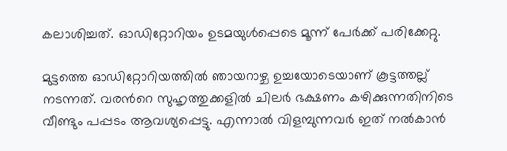കലാശിച്ചത്. ഓഡിറ്റോറിയം ഉടമയുള്‍പ്പെടെ മൂന്ന് പേര്‍ക്ക് പരിക്കേറ്റു.

മുട്ടത്തെ ഓഡിറ്റോറിയത്തില്‍ ഞായറാഴ്ച ഉച്ചയോടെയാണ് കൂട്ടത്തല്ല് നടന്നത്. വരന്‍റെ സുഹൃത്തുക്കളില്‍ ചിലര്‍ ഭക്ഷണം കഴിക്കുന്നതിനിടെ വീണ്ടും പപ്പടം ആവശ്യപ്പെട്ടു. എന്നാല്‍ വിളമ്പുന്നവര്‍ ഇത് നല്‍കാന്‍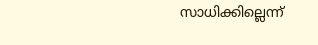സാധിക്കില്ലെന്ന്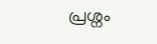പ്രശ്നം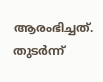ആരംഭിച്ചത്. തുടര്‍ന്ന്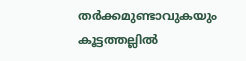തര്‍ക്കമുണ്ടാവുകയും കൂട്ടത്തല്ലില്‍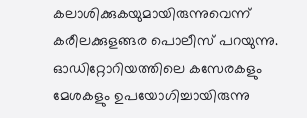കലാശിക്കുകയുമായിരുന്നുവെന്ന് കരീലക്കുളങ്ങര പൊലീസ് പറയുന്നു. ഓഡിറ്റോറിയത്തിലെ കസേരകളും മേശകളും ഉപയോഗിച്ചായിരുന്നു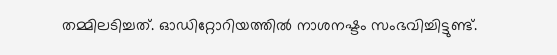തമ്മിലടിച്ചത്. ഓഡിറ്റോറിയത്തില്‍ നാശനഷ്ടം സംഭവിച്ചിട്ടുണ്ട്.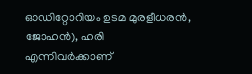ഓഡിറ്റോറിയം ഉടമ മുരളീധരന്‍, ജോഹന്‍), ഹരി എന്നിവര്‍ക്കാണ്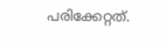പരിക്കേറ്റത്.